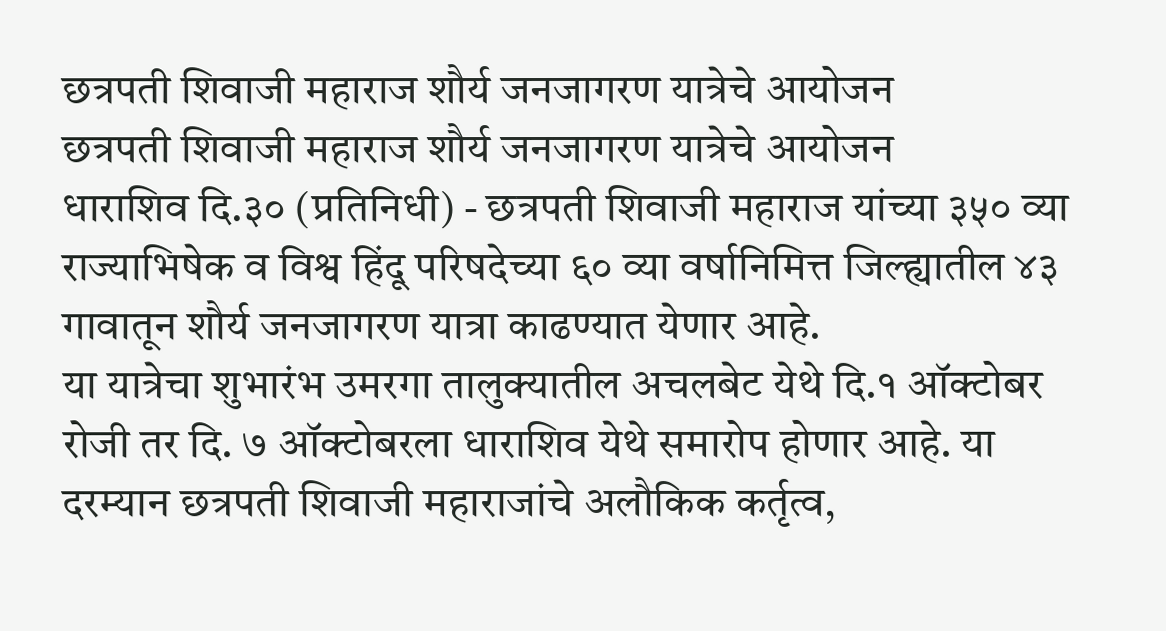छत्रपती शिवाजी महाराज शौर्य जनजागरण यात्रेचे आयोजन
छत्रपती शिवाजी महाराज शौर्य जनजागरण यात्रेचे आयोजन
धाराशिव दि.३० (प्रतिनिधी) - छत्रपती शिवाजी महाराज यांच्या ३५० व्या राज्याभिषेक व विश्व हिंदू परिषदेच्या ६० व्या वर्षानिमित्त जिल्ह्यातील ४३ गावातून शौर्य जनजागरण यात्रा काढण्यात येणार आहे.
या यात्रेचा शुभारंभ उमरगा तालुक्यातील अचलबेट येथे दि.१ ऑक्टोबर रोजी तर दि. ७ ऑक्टोबरला धाराशिव येथे समारोप होणार आहे. या दरम्यान छत्रपती शिवाजी महाराजांचे अलौकिक कर्तृत्व,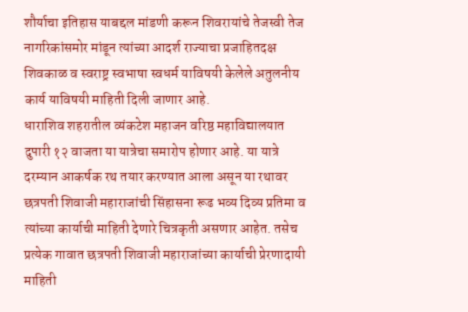शौर्याचा इतिहास याबद्दल मांडणी करून शिवरायांचे तेजस्वी तेज नागरिकांसमोर मांडून त्यांच्या आदर्श राज्याचा प्रजाहितदक्ष शिवकाळ व स्वराष्ट्र स्वभाषा स्वधर्म याविषयी केलेले अतुलनीय कार्य याविषयी माहिती दिली जाणार आहे.
धाराशिव शहरातील व्यंकटेश महाजन वरिष्ठ महाविद्यालयात दुपारी १२ वाजता या यात्रेचा समारोप होणार आहे. या यात्रे दरम्यान आकर्षक रथ तयार करण्यात आला असून या रथावर छत्रपती शिवाजी महाराजांची सिंहासना रूढ भव्य दिव्य प्रतिमा व त्यांच्या कार्याची माहिती देणारे चित्रकृती असणार आहेत. तसेच प्रत्येक गावात छत्रपती शिवाजी महाराजांच्या कार्याची प्रेरणादायी माहिती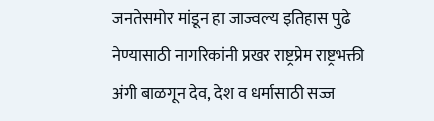जनतेसमोर मांडून हा जाज्वल्य इतिहास पुढे नेण्यासाठी नागरिकांनी प्रखर राष्ट्रप्रेम राष्ट्रभक्ती अंगी बाळगून देव, देश व धर्मासाठी सज्ज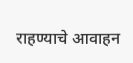राहण्याचे आवाहन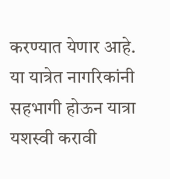करण्यात येणार आहे. या यात्रेत नागरिकांनी सहभागी होऊन यात्रा यशस्वी करावी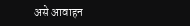असे आवाहन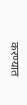करण्यात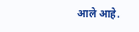आले आहे.